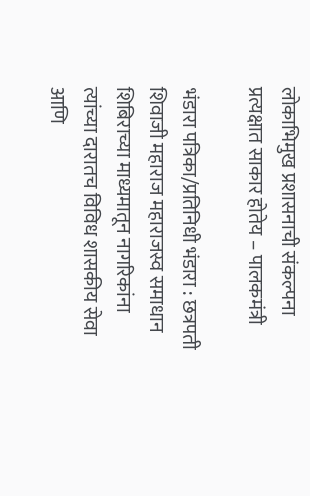लोकाभिमुख प्रशासनाची संकल्पना प्रत्यक्षात साकार होतेय – पालकमंत्री

भंडारा पत्रिका/प्रतिनिधी भंडारा : छत्रपती शिवाजी महाराज महाराजस्व समाधान शिबिराच्या माध्यमातून नागरिकांना त्यांच्या दारातच विविध शासकीय सेवा आणि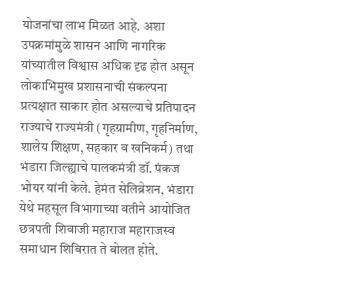योजनांचा लाभ मिळत आहे. अशा उपक्रमांमुळे शासन आणि नागरिक यांच्यातील विश्वास अधिक दृढ होत असून लोकाभिमुख प्रशासनाची संकल्पना प्रत्यक्षात साकार होत असल्याचे प्रतिपादन राज्याचे राज्यमंत्री (गृहग्रामीण, गृहनिर्माण, शालेय शिक्षण, सहकार व खनिकर्म) तथा भंडारा जिल्ह्याचे पालकमंत्री डॉ. पंकज भोयर यांनी केले. हेमंत सेलिब्रेशन, भंडारा येथे महसूल विभागाच्या वतीने आयोजित छत्रपती शिवाजी महाराज महाराजस्व समाधान शिबिरात ते बोलत होते.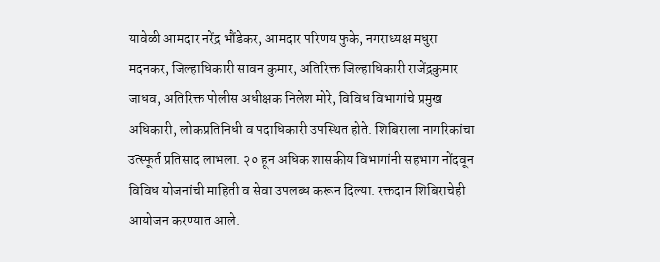यावेळी आमदार नरेंद्र भौंडेकर, आमदार परिणय फुके, नगराध्यक्ष मधुरा मदनकर, जिल्हाधिकारी सावन कुमार, अतिरिक्त जिल्हाधिकारी राजेंद्रकुमार जाधव, अतिरिक्त पोलीस अधीक्षक निलेश मोरे, विविध विभागांचे प्रमुख अधिकारी, लोकप्रतिनिधी व पदाधिकारी उपस्थित होते. शिबिराला नागरिकांचा उत्स्फूर्त प्रतिसाद लाभला. २० हून अधिक शासकीय विभागांनी सहभाग नोंदवून विविध योजनांची माहिती व सेवा उपलब्ध करून दिल्या. रक्तदान शिबिराचेही आयोजन करण्यात आले.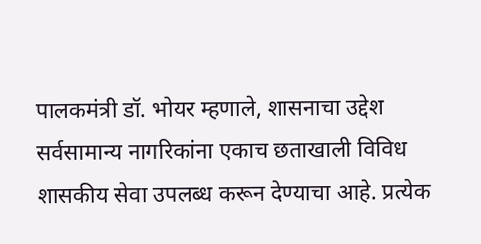पालकमंत्री डॉ. भोयर म्हणाले, शासनाचा उद्देश सर्वसामान्य नागरिकांना एकाच छताखाली विविध शासकीय सेवा उपलब्ध करून देण्याचा आहे. प्रत्येक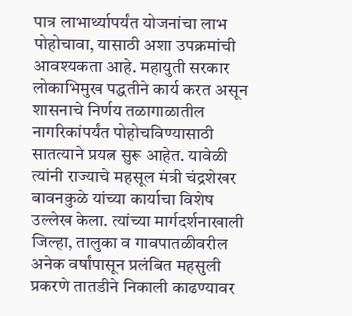पात्र लाभार्थ्यापर्यंत योजनांचा लाभ पोहोचावा, यासाठी अशा उपक्रमांची आवश्यकता आहे. महायुती सरकार लोकाभिमुख पद्धतीने कार्य करत असून शासनाचे निर्णय तळागाळातील नागरिकांपर्यंत पोहोचविण्यासाठी सातत्याने प्रयत्न सुरू आहेत. यावेळी त्यांनी राज्याचे महसूल मंत्री चंद्रशेखर बावनकुळे यांच्या कार्याचा विशेष उल्लेख केला. त्यांच्या मार्गदर्शनाखाली जिल्हा, तालुका व गावपातळीवरील अनेक वर्षांपासून प्रलंबित महसुली प्रकरणे तातडीने निकाली काढण्यावर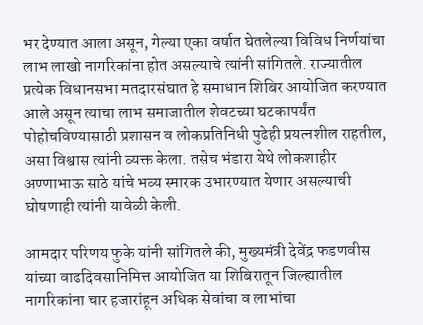भर देण्यात आला असून, गेल्या एका वर्षात घेतलेल्या विविध निर्णयांचा लाभ लाखो नागरिकांना होत असल्याचे त्यांनी सांगितले. राज्यातील प्रत्येक विधानसभा मतदारसंघात हे समाधान शिबिर आयोजित करण्यात आले असून त्याचा लाभ समाजातील शेवटच्या घटकापर्यंत पोहोचविण्यासाठी प्रशासन व लोकप्रतिनिधी पुढेही प्रयत्नशील राहतील, असा विश्वास त्यांनी व्यक्त केला. तसेच भंडारा येथे लोकशाहीर अण्णाभाऊ साठे यांचे भव्य स्मारक उभारण्यात येणार असल्याची घोषणाही त्यांनी यावेळी केली.

आमदार परिणय फुके यांनी सांगितले की, मुख्यमंत्री देवेंद्र फडणवीस यांच्या वाढदिवसानिमित्त आयोजित या शिबिरातून जिल्ह्यातील नागरिकांना चार हजारांहून अधिक सेवांचा व लाभांचा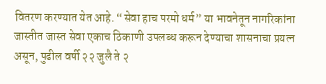वितरण करण्यात येत आहे. “सेवा हाच परमो धर्म” या भावनेतून नागरिकांना जास्तीत जास्त सेवा एकाच ठिकाणी उपलब्ध करून देण्याचा शासनाचा प्रयत्न असून, पुढील वर्षी २२ जुलै ते २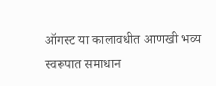ऑगस्ट या कालावधीत आणखी भव्य स्वरूपात समाधान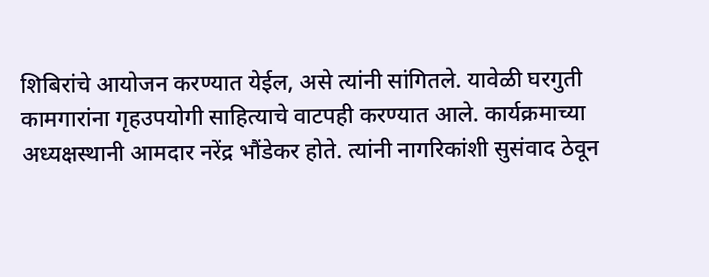शिबिरांचे आयोजन करण्यात येईल, असे त्यांनी सांगितले. यावेळी घरगुती कामगारांना गृहउपयोगी साहित्याचे वाटपही करण्यात आले. कार्यक्रमाच्या अध्यक्षस्थानी आमदार नरेंद्र भौंडेकर होते. त्यांनी नागरिकांशी सुसंवाद ठेवून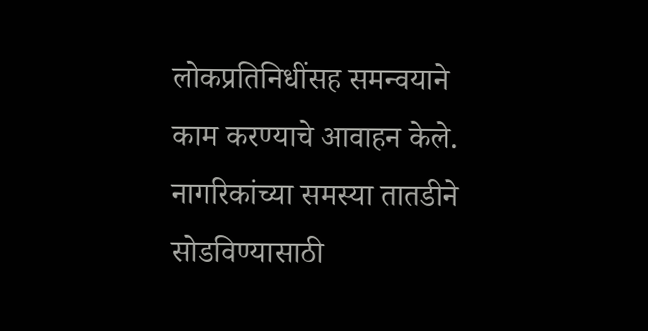लोकप्रतिनिधींसह समन्वयाने काम करण्याचे आवाहन केले. नागरिकांच्या समस्या तातडीने सोडविण्यासाठी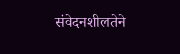संवेदनशीलतेने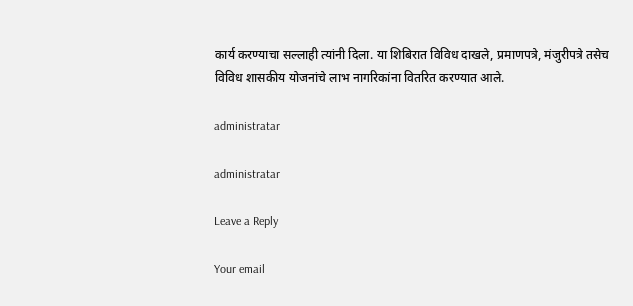कार्य करण्याचा सल्लाही त्यांनी दिला. या शिबिरात विविध दाखले, प्रमाणपत्रे, मंजुरीपत्रे तसेच विविध शासकीय योजनांचे लाभ नागरिकांना वितरित करण्यात आले.

administratar

administratar

Leave a Reply

Your email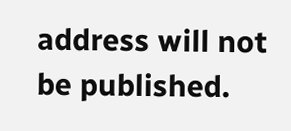address will not be published.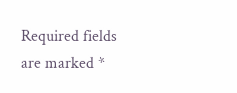Required fields are marked *